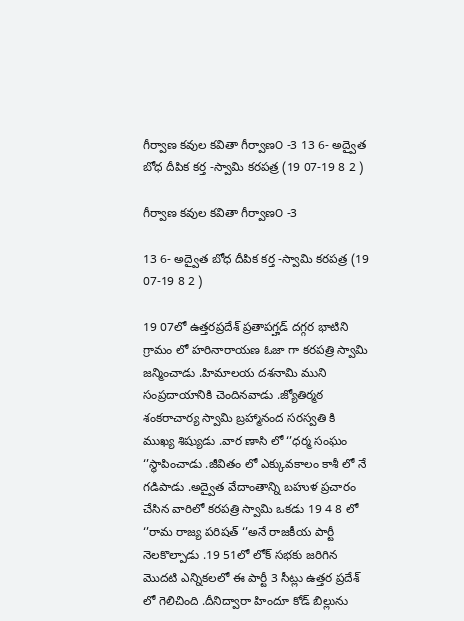గీర్వాణ కవుల కవితా గీర్వాణ౦ -3 13 6- అద్వైత బోధ దీపిక కర్త -స్వామి కరపత్ర (19 07-19 8 2 )

గీర్వాణ కవుల కవితా గీర్వాణ౦ -3

13 6- అద్వైత బోధ దీపిక కర్త -స్వామి కరపత్ర (19 07-19 8 2 )

19 07లో ఉత్తరప్రదేశ్ ప్రతాపగ్హడ్ దగ్గర భాటిని గ్రామం లో హరినారాయణ ఓజా గా కరపత్రి స్వామి జన్మించాడు .హిమాలయ దశనామి ముని సంప్రదాయానికి చెందినవాడు .జ్యోతిర్మఠ శంకరాచార్య స్వామి బ్రహ్మానంద సరస్వతి కి ముఖ్య శిష్యుడు .వార ణాసి లో ‘’ధర్మ సంఘం ‘’స్థాపించాడు .జీవితం లో ఎక్కువకాలం కాశీ లో నే గడిపాడు .అద్వైత వేదాంతాన్ని బహుళ ప్రచారం చేసిన వారిలో కరపత్రి స్వామి ఒకడు 19 4 8 లో ‘’రామ రాజ్య పరిషత్ ‘’అనే రాజకీయ పార్టీ నెలకొల్పాడు .19 51లో లోక్ సభకు జరిగిన మొదటి ఎన్నికలలో ఈ పార్టీ 3 సీట్లు ఉత్తర ప్రదేశ్ లో గెలిచింది .దీనిద్వారా హిందూ కోడ్ బిల్లును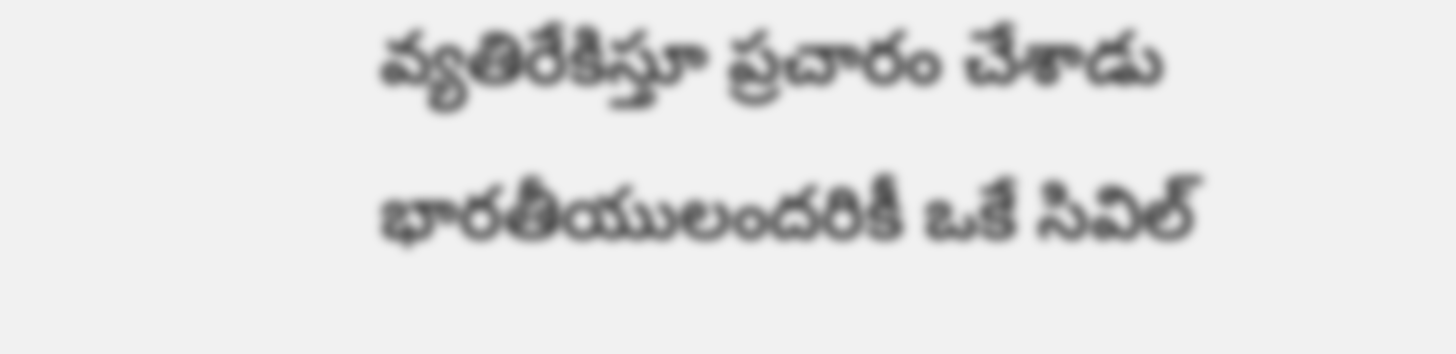వ్యతిరేకిస్తూ ప్రచారం చేశాడు భారతీయులందరికీ ఒకే సివిల్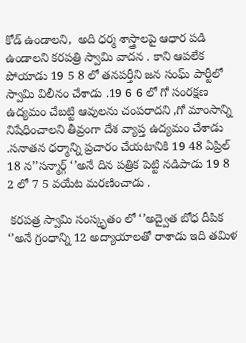కోడ్ ఉండాలని,  అది ధర్మ శాస్త్రాలపై ఆధార పడి ఉండాలని కరపత్రి స్వామి వాదన . కాని ఆపలేక పోయాడు 19 5 8 లో తనపర్తీని జన సంఘ్ పార్టీలో స్వామి విలీనం చేశాడు .19 6 6 లో గో సంరక్షణ ఉద్యమం చేబట్టి ఆవులను చంపరాదని ,గో మాంసాన్ని నిషేధించాలని తీవ్రంగా దేశ వ్యాప్త ఉద్యమం చేశాడు .సనాతన ధర్మాన్ని ప్రచారం చేయటానికి 19 48 ఏప్రిల్ 18 న’’సన్మార్గ్ ‘’అనే దిన పత్రిక పెట్టి నడిపాడు 19 8 2 లో 7 5 వయేట మరణించాడు .

 కరపత్ర స్వామి సంస్కృతం లో ‘’అద్వైత బోధ దీపిక ‘’అనే గ్రంధాన్ని 12 అద్యాయాలతో రాశాడు ఇది తమిళ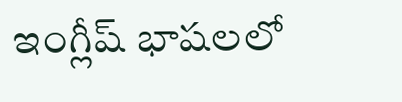ఇంగ్లీష్ భాషలలో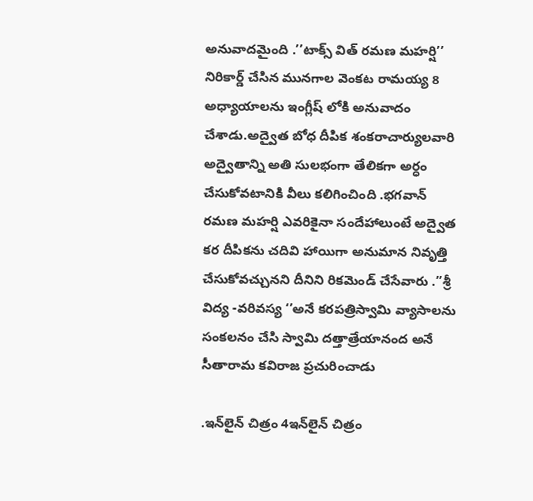అనువాదమైంది .’’టాక్స్ విత్ రమణ మహర్షి’’ నిరికార్డ్ చేసిన మునగాల వెంకట రామయ్య 8 అధ్యాయాలను ఇంగ్లీష్ లోకి అనువాదం చేశాడు.అద్వైత బోధ దీపిక శంకరాచార్యులవారి అద్వైతాన్ని అతి సులభంగా తేలికగా అర్ధం చేసుకోవటానికి వీలు కలిగించింది .భగవాన్ రమణ మహర్షి ఎవరికైనా సందేహాలుంటే అద్వైత కర దీపికను చదివి హాయిగా అనుమాన నివృత్తి చేసుకోవచ్చునని దీనిని రికమెండ్ చేసేవారు .’’శ్రీ విద్య -వరివస్య ‘’అనే కరపత్రిస్వామి వ్యాసాలను సంకలనం చేసి స్వామి దత్తాత్రేయానంద అనే సీతారామ కవిరాజ ప్రచురించాడు

.ఇన్‌లైన్ చిత్రం 4ఇన్‌లైన్ చిత్రం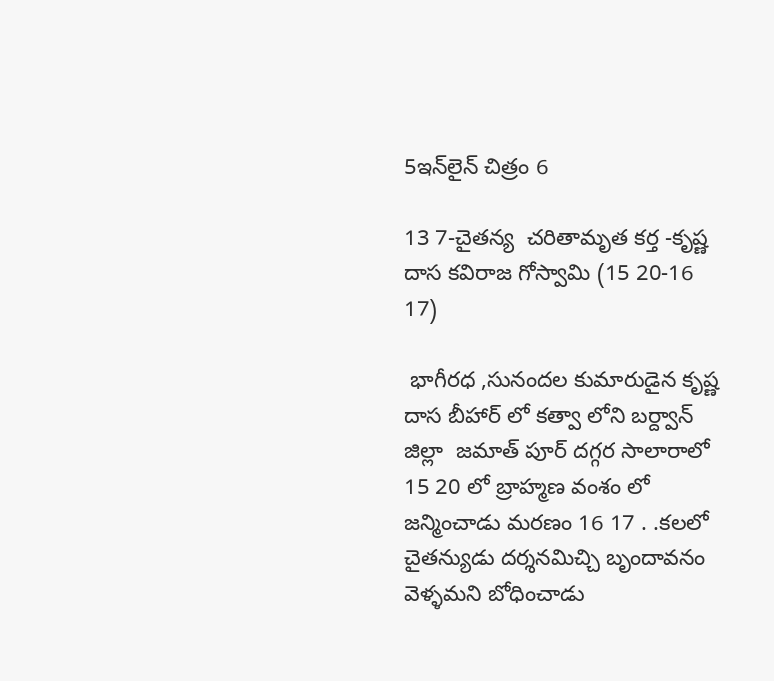5ఇన్‌లైన్ చిత్రం 6

13 7-చైతన్య  చరితామృత కర్త -కృష్ణ దాస కవిరాజ గోస్వామి (15 20-16 17)

 భాగీరధ ,సునందల కుమారుడైన కృష్ణ దాస బీహార్ లో కత్వా లోని బర్ద్వాన్ జిల్లా  జమాత్ పూర్ దగ్గర సాలారాలో 15 20 లో బ్రాహ్మణ వంశం లో జన్మించాడు మరణం 16 17 . .కలలో చైతన్యుడు దర్శనమిచ్చి బృందావనం వెళ్ళమని బోధించాడు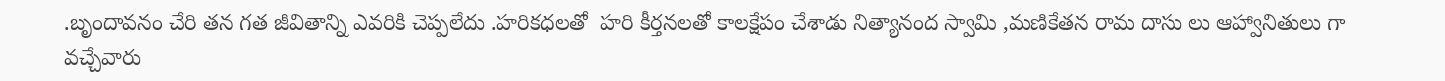.బృందావనం చేరి తన గత జీవితాన్ని ఎవరికి చెప్పలేదు .హరికధలతో  హరి కీర్తనలతో కాలక్షేపం చేశాడు నిత్యానంద స్వామి ,మణికేతన రామ దాసు లు ఆహ్వానితులు గా వచ్చేవారు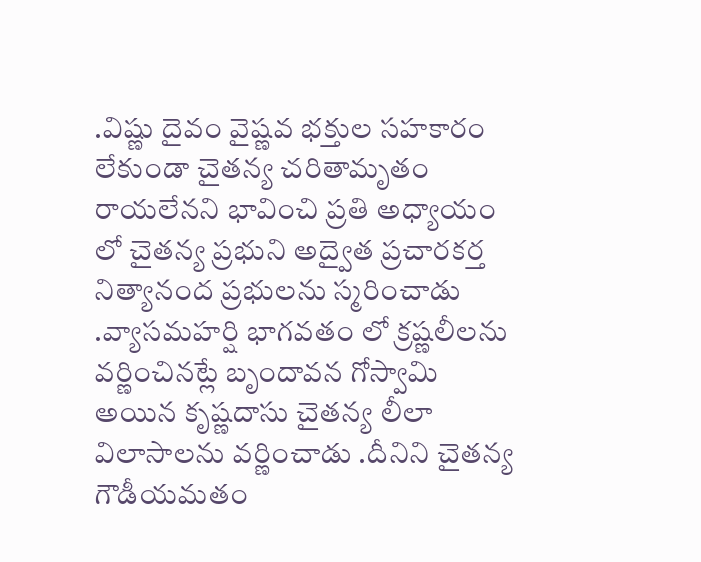.విష్ణు దైవం వైష్ణవ భక్తుల సహకారం లేకుండా చైతన్య చరితామృతం రాయలేనని భావించి ప్రతి అధ్యాయం లో చైతన్య ప్రభుని అద్వైత ప్రచారకర్త నిత్యానంద ప్రభులను స్మరించాడు .వ్యాసమహర్షి భాగవతం లో క్రష్ణలీలను  వర్ణించినట్లే బృందావన గోస్వామి అయిన కృష్ణదాసు చైతన్య లీలా విలాసాలను వర్ణించాడు .దీనిని చైతన్య గౌడీయమతం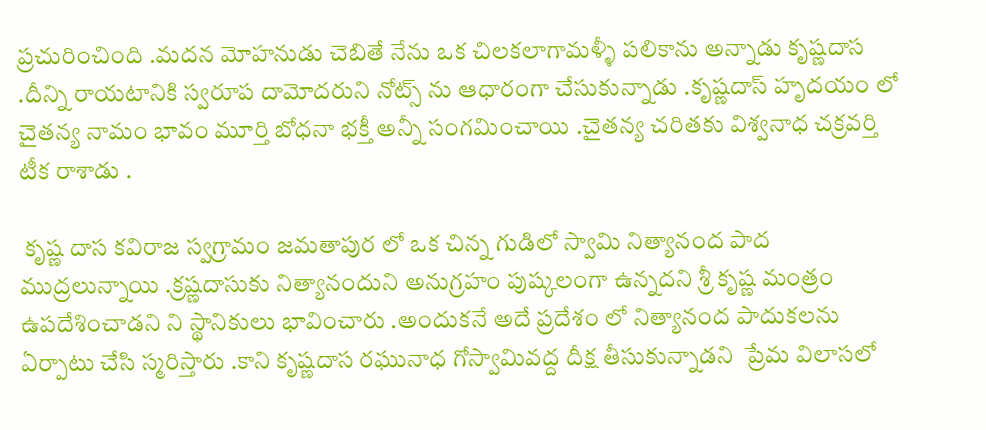ప్రచురించింది .మదన మోహనుడు చెబితే నేను ఒక చిలకలాగామళ్ళీ పలికాను అన్నాడు కృష్ణదాస .దీన్ని రాయటానికి స్వరూప దామోదరుని నోట్స్ ను ఆధారంగా చేసుకున్నాడు .కృష్ణదాస్ హృదయం లో చైతన్య నామం భావం మూర్తి బోధనా భక్తీ అన్నీ సంగమించాయి .చైతన్య చరితకు విశ్వనాధ చక్రవర్తి టీక రాశాడు .

 కృష్ణ దాస కవిరాజ స్వగ్రామం జమతాపుర లో ఒక చిన్న గుడిలో స్వామి నిత్యానంద పాద ముద్రలున్నాయి .క్రష్ణదాసుకు నిత్యానందుని అనుగ్రహం పుష్కలంగా ఉన్నదని శ్రీ కృష్ణ మంత్రం ఉపదేశించాడని ని స్థానికులు భావించారు .అందుకనే అదే ప్రదేశం లో నిత్యానంద పాదుకలను ఏర్పాటు చేసి స్మరిస్తారు .కాని కృష్ణదాస రఘునాధ గోస్వామివద్ద దీక్ష తీసుకున్నాడని  ప్రేమ విలాసలో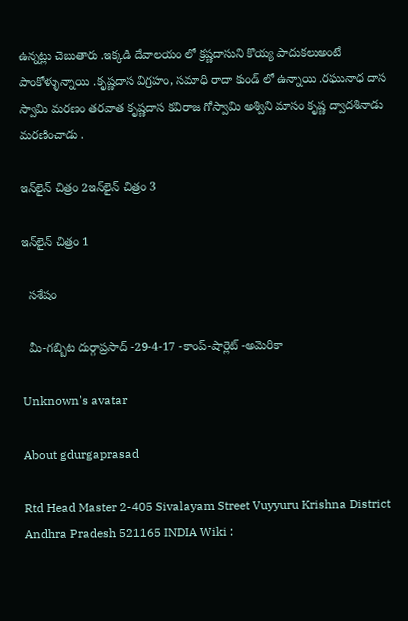ఉన్నట్లు చెబుతారు .ఇక్కడి దేవాలయం లో క్రష్ణదాసుని కొయ్య పాదుకలుఅంటే పాంకోళ్ళున్నాయి .కృష్ణదాస విగ్రహం, సమాధి రాదా కుండ్ లో ఉన్నాయి .రఘునాధ దాస స్వామి మరణం తరవాత కృష్ణదాస కవిరాజ గోస్వామి అశ్విని మాసం కృష్ణ ద్వాదశినాడు మరణించాడు .

ఇన్‌లైన్ చిత్రం 2ఇన్‌లైన్ చిత్రం 3

ఇన్‌లైన్ చిత్రం 1

  సశేషం

  మీ-గబ్బిట దుర్గాప్రసాద్ -29-4-17 -కాంప్-షార్లెట్ -అమెరికా

Unknown's avatar

About gdurgaprasad

Rtd Head Master 2-405 Sivalayam Street Vuyyuru Krishna District Andhra Pradesh 521165 INDIA Wiki :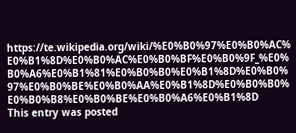https://te.wikipedia.org/wiki/%E0%B0%97%E0%B0%AC%E0%B1%8D%E0%B0%AC%E0%B0%BF%E0%B0%9F_%E0%B0%A6%E0%B1%81%E0%B0%B0%E0%B1%8D%E0%B0%97%E0%B0%BE%E0%B0%AA%E0%B1%8D%E0%B0%B0%E0%B0%B8%E0%B0%BE%E0%B0%A6%E0%B1%8D
This entry was posted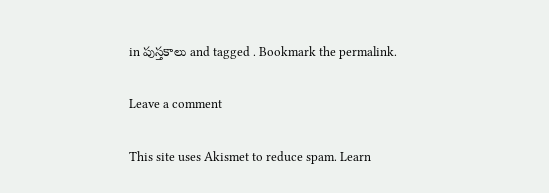in పుస్తకాలు and tagged . Bookmark the permalink.

Leave a comment

This site uses Akismet to reduce spam. Learn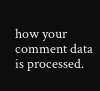how your comment data is processed.